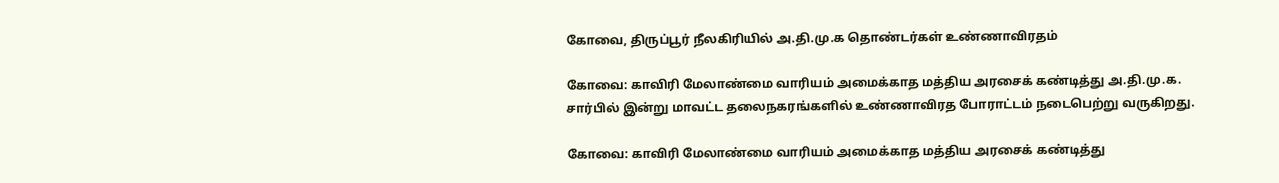கோவை, திருப்பூர் நீலகிரியில் அ.தி.மு.க தொண்டர்கள் உண்ணாவிரதம்

கோவை: காவிரி மேலாண்மை வாரியம் அமைக்காத மத்திய அரசைக் கண்டித்து அ.தி.மு.க. சார்பில் இன்று மாவட்ட தலைநகரங்களில் உண்ணாவிரத போராட்டம் நடைபெற்று வருகிறது.

கோவை: காவிரி மேலாண்மை வாரியம் அமைக்காத மத்திய அரசைக் கண்டித்து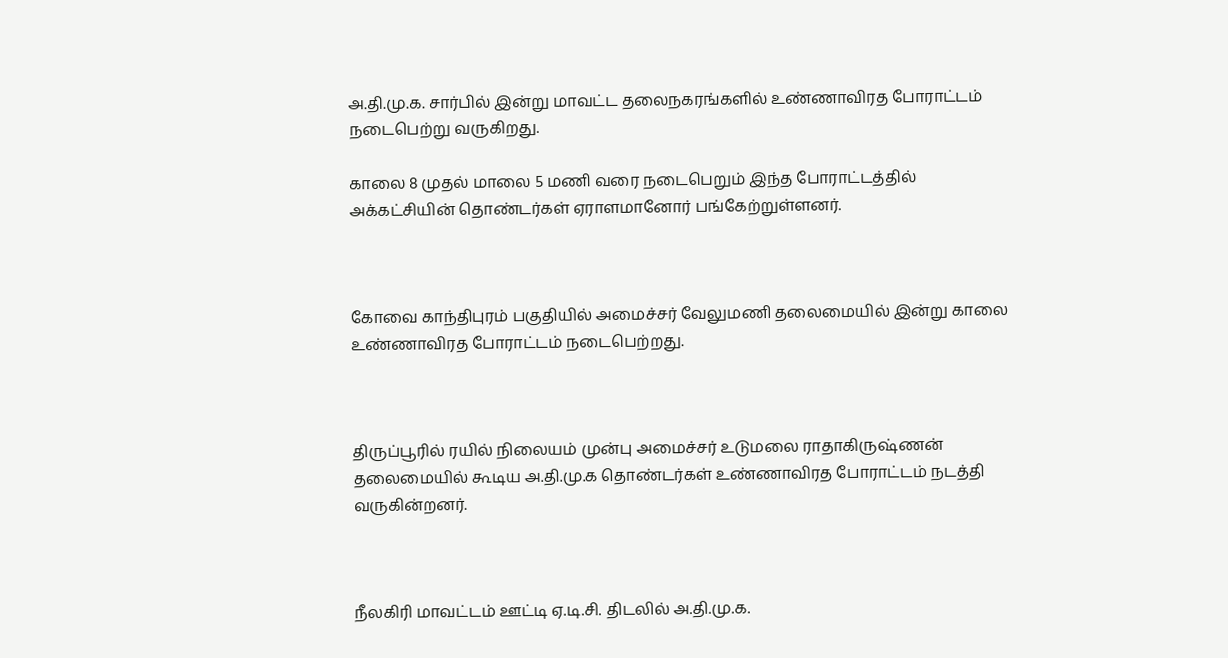அ.தி.மு.க. சார்பில் இன்று மாவட்ட தலைநகரங்களில் உண்ணாவிரத போராட்டம் நடைபெற்று வருகிறது.

காலை 8 முதல் மாலை 5 மணி வரை நடைபெறும் இந்த போராட்டத்தில் அக்கட்சியின் தொண்டர்கள் ஏராளமானோர் பங்கேற்றுள்ளனர்.



கோவை காந்திபுரம் பகுதியில் அமைச்சர் வேலுமணி தலைமையில் இன்று காலை உண்ணாவிரத போராட்டம் நடைபெற்றது.



திருப்பூரில் ரயில் நிலையம் முன்பு அமைச்சர் உடுமலை ராதாகிருஷ்ணன் தலைமையில் கூடிய அ.தி.மு.க தொண்டர்கள் உண்ணாவிரத போராட்டம் நடத்தி வருகின்றனர்.



நீலகிரி மாவட்டம் ஊட்டி ஏ.டி.சி. திடலில் அ.தி.மு.க.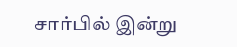சார்பில் இன்று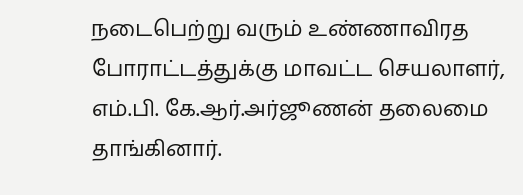நடைபெற்று வரும் உண்ணாவிரத போராட்டத்துக்கு மாவட்ட செயலாளர், எம்.பி. கே.ஆர்.அர்ஜூணன் தலைமை தாங்கினார்.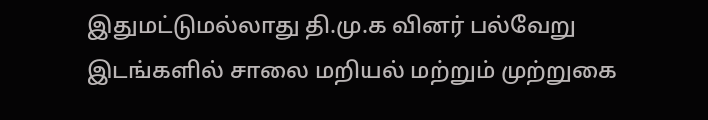இதுமட்டுமல்லாது தி.மு.க வினர் பல்வேறு இடங்களில் சாலை மறியல் மற்றும் முற்றுகை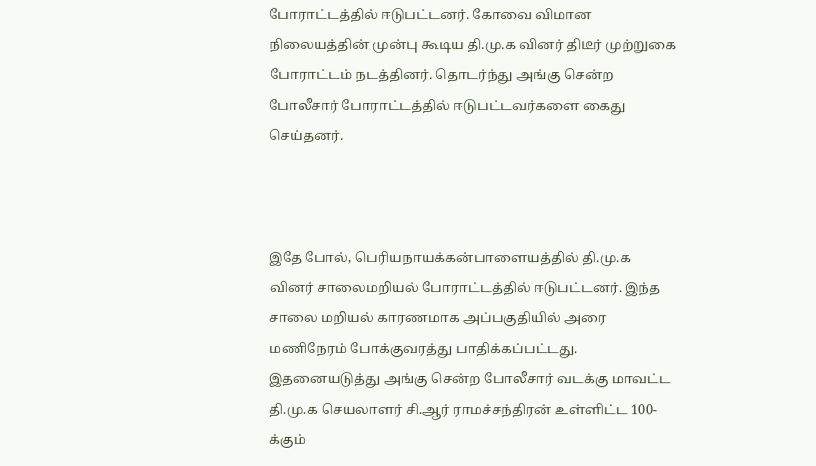போராட்டத்தில் ஈடுபட்டனர். கோவை விமான நிலையத்தின் முன்பு கூடிய தி.மு.க வினர் திடீர் முற்றுகை போராட்டம் நடத்தினர். தொடர்ந்து அங்கு சென்ற போலீசார் போராட்டத்தில் ஈடுபட்டவர்களை கைது செய்தனர்.



இதே போல், பெரியநாயக்கன்பாளையத்தில் தி.மு.க வினர் சாலைமறியல் போராட்டத்தில் ஈடுபட்டனர். இந்த சாலை மறியல் காரணமாக அப்பகுதியில் அரை மணிநேரம் போக்குவரத்து பாதிக்கப்பட்டது. இதனையடுத்து அங்கு சென்ற போலீசார் வடக்கு மாவட்ட தி.மு.க செயலாளர் சி.ஆர் ராமச்சந்திரன் உள்ளிட்ட 100-க்கும்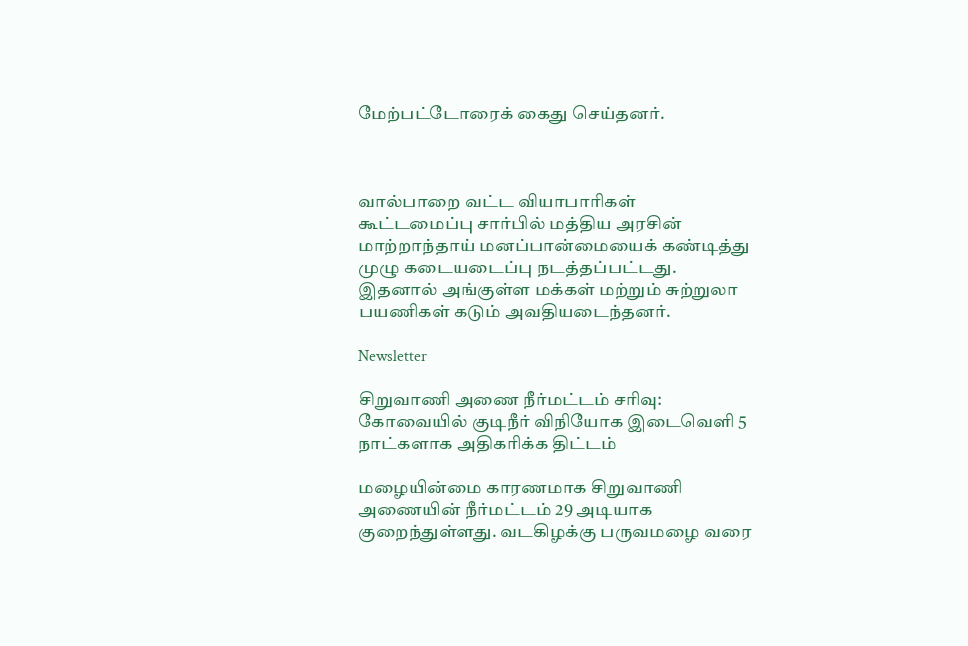மேற்பட்டோரைக் கைது செய்தனர்.



வால்பாறை வட்ட வியாபாரிகள் கூட்டமைப்பு சார்பில் மத்திய அரசின் மாற்றாந்தாய் மனப்பான்மையைக் கண்டித்து முழு கடையடைப்பு நடத்தப்பட்டது. இதனால் அங்குள்ள மக்கள் மற்றும் சுற்றுலா பயணிகள் கடும் அவதியடைந்தனர்.

Newsletter

சிறுவாணி அணை நீர்மட்டம் சரிவு: கோவையில் குடிநீர் விநியோக இடைவெளி 5 நாட்களாக அதிகரிக்க திட்டம்

மழையின்மை காரணமாக சிறுவாணி அணையின் நீர்மட்டம் 29 அடியாக குறைந்துள்ளது. வடகிழக்கு பருவமழை வரை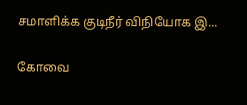சமாளிக்க குடிநீர் விநியோக இ...

கோவை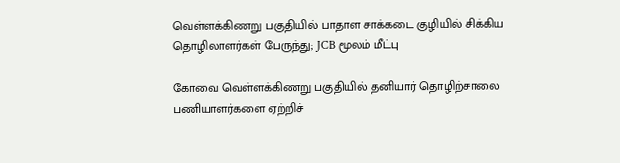வெள்ளக்கிணறு பகுதியில் பாதாள சாக்கடை குழியில் சிக்கிய தொழிலாளர்கள் பேருந்து; JCB மூலம் மீட்பு

கோவை வெள்ளக்கிணறு பகுதியில் தனியார் தொழிற்சாலை பணியாளர்களை ஏற்றிச்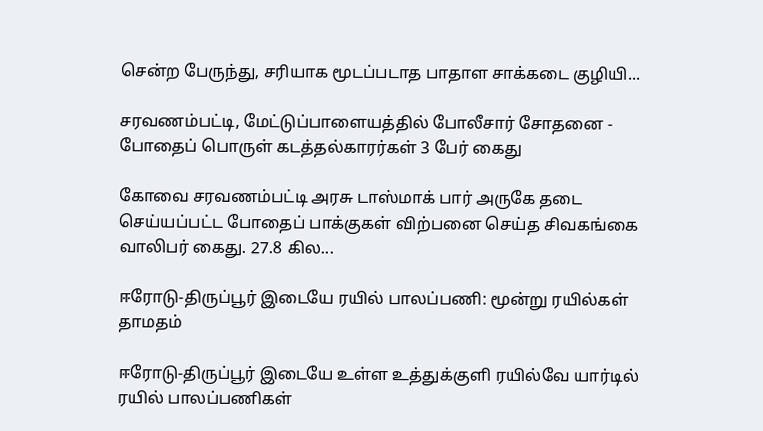சென்ற பேருந்து, சரியாக மூடப்படாத பாதாள சாக்கடை குழியி...

சரவணம்பட்டி, மேட்டுப்பாளையத்தில் போலீசார் சோதனை - போதைப் பொருள் கடத்தல்காரர்கள் 3 பேர் கைது

கோவை சரவணம்பட்டி அரசு டாஸ்மாக் பார் அருகே தடை செய்யப்பட்ட போதைப் பாக்குகள் விற்பனை செய்த சிவகங்கை வாலிபர் கைது. 27.8 கில...

ஈரோடு-திருப்பூர் இடையே ரயில் பாலப்பணி: மூன்று ரயில்கள் தாமதம்

ஈரோடு-திருப்பூர் இடையே உள்ள உத்துக்குளி ரயில்வே யார்டில் ரயில் பாலப்பணிகள்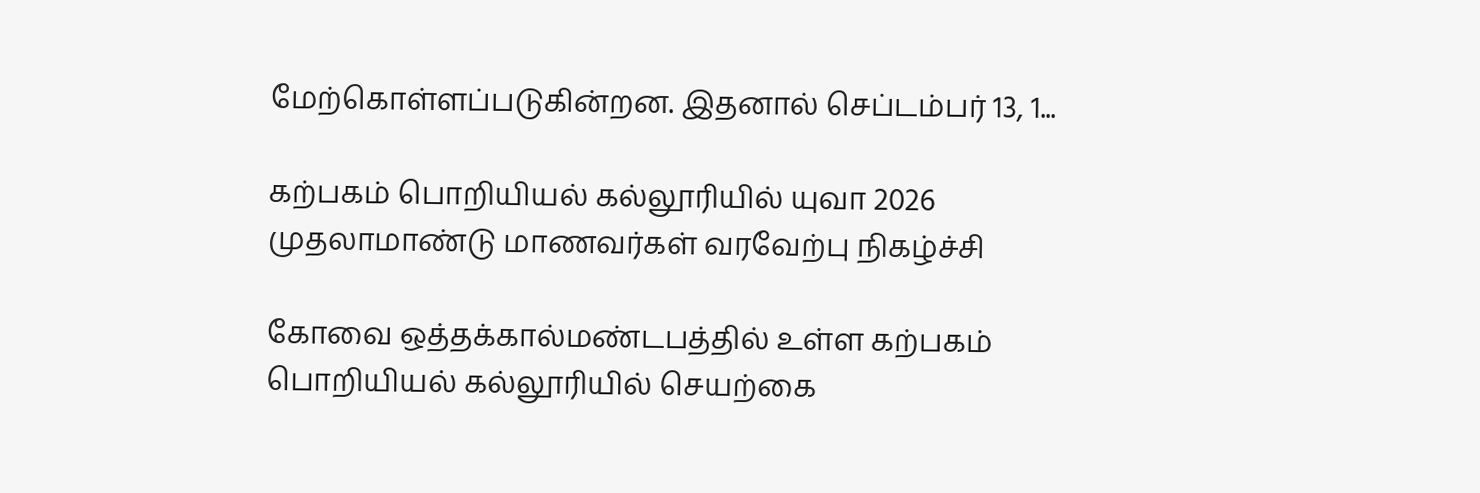மேற்கொள்ளப்படுகின்றன. இதனால் செப்டம்பர் 13, 1...

கற்பகம் பொறியியல் கல்லூரியில் யுவா 2026 முதலாமாண்டு மாணவர்கள் வரவேற்பு நிகழ்ச்சி

கோவை ஒத்தக்கால்மண்டபத்தில் உள்ள கற்பகம் பொறியியல் கல்லூரியில் செயற்கை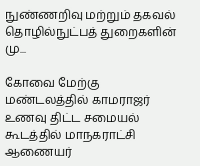நுண்ணறிவு மற்றும் தகவல் தொழில்நுட்பத் துறைகளின் மு...

கோவை மேற்கு மண்டலத்தில் காமராஜர் உணவு திட்ட சமையல் கூடத்தில் மாநகராட்சி ஆணையர்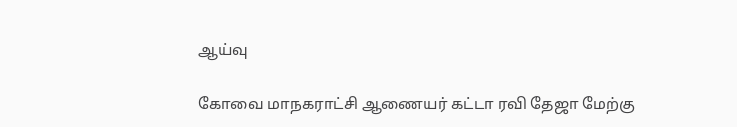ஆய்வு

கோவை மாநகராட்சி ஆணையர் கட்டா ரவி தேஜா மேற்கு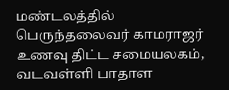மண்டலத்தில் பெருந்தலைவர் காமராஜர் உணவு திட்ட சமையலகம், வடவள்ளி பாதாள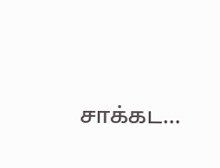சாக்கட...